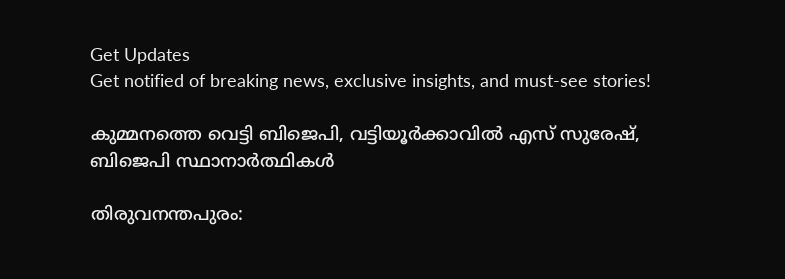Get Updates
Get notified of breaking news, exclusive insights, and must-see stories!

കുമ്മനത്തെ വെട്ടി ബിജെപി, വട്ടിയൂര്‍ക്കാവില്‍ എസ് സുരേഷ്, ബിജെപി സ്ഥാനാര്‍ത്ഥികൾ

തിരുവനന്തപുരം: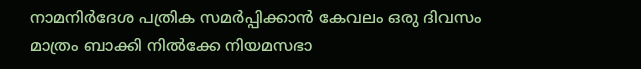നാമനിര്‍ദേശ പത്രിക സമര്‍പ്പിക്കാന്‍ കേവലം ഒരു ദിവസം മാത്രം ബാക്കി നില്‍ക്കേ നിയമസഭാ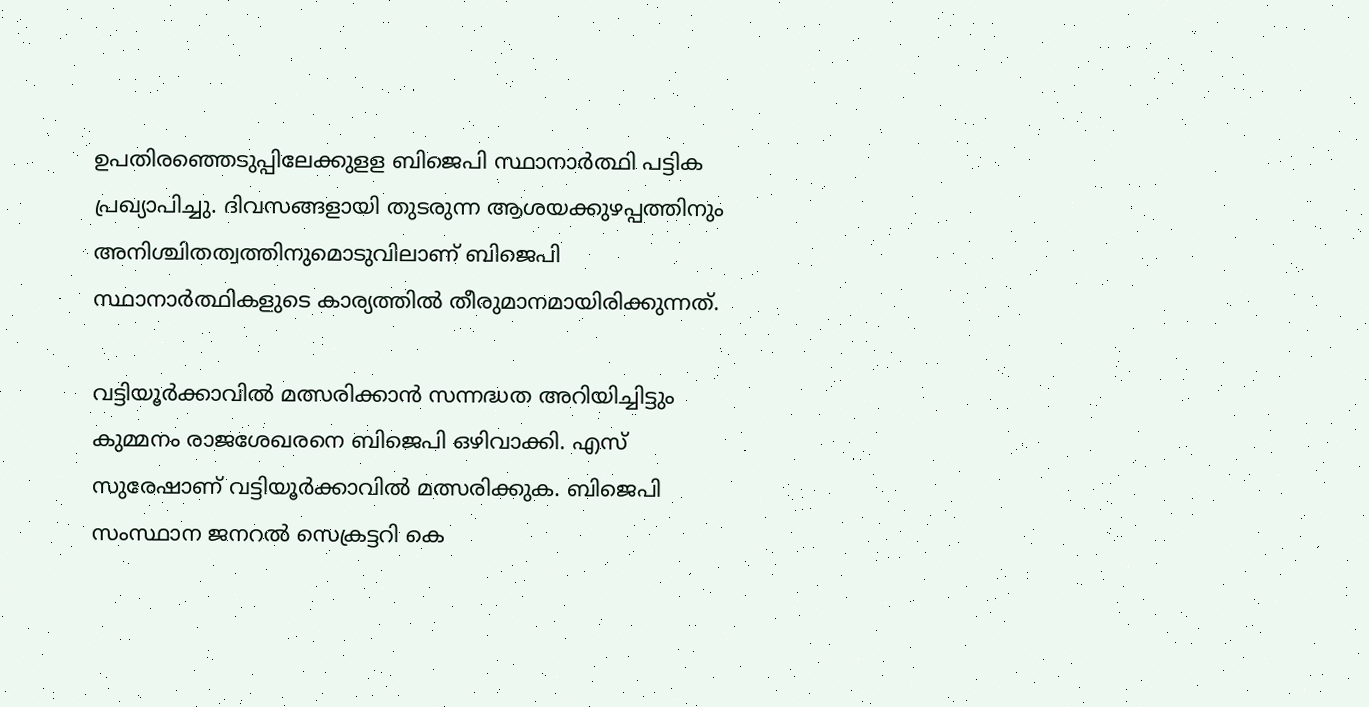ഉപതിരഞ്ഞെടുപ്പിലേക്കുളള ബിജെപി സ്ഥാനാര്‍ത്ഥി പട്ടിക പ്രഖ്യാപിച്ചു. ദിവസങ്ങളായി തുടരുന്ന ആശയക്കുഴപ്പത്തിനും അനിശ്ചിതത്വത്തിനുമൊടുവിലാണ് ബിജെപി സ്ഥാനാര്‍ത്ഥികളുടെ കാര്യത്തില്‍ തീരുമാനമായിരിക്കുന്നത്.

വട്ടിയൂര്‍ക്കാവില്‍ മത്സരിക്കാന്‍ സന്നദ്ധത അറിയിച്ചിട്ടും കുമ്മനം രാജശേഖരനെ ബിജെപി ഒഴിവാക്കി. എസ് സുരേഷാണ് വട്ടിയൂര്‍ക്കാവില്‍ മത്സരിക്കുക. ബിജെപി സംസ്ഥാന ജനറല്‍ സെക്രട്ടറി കെ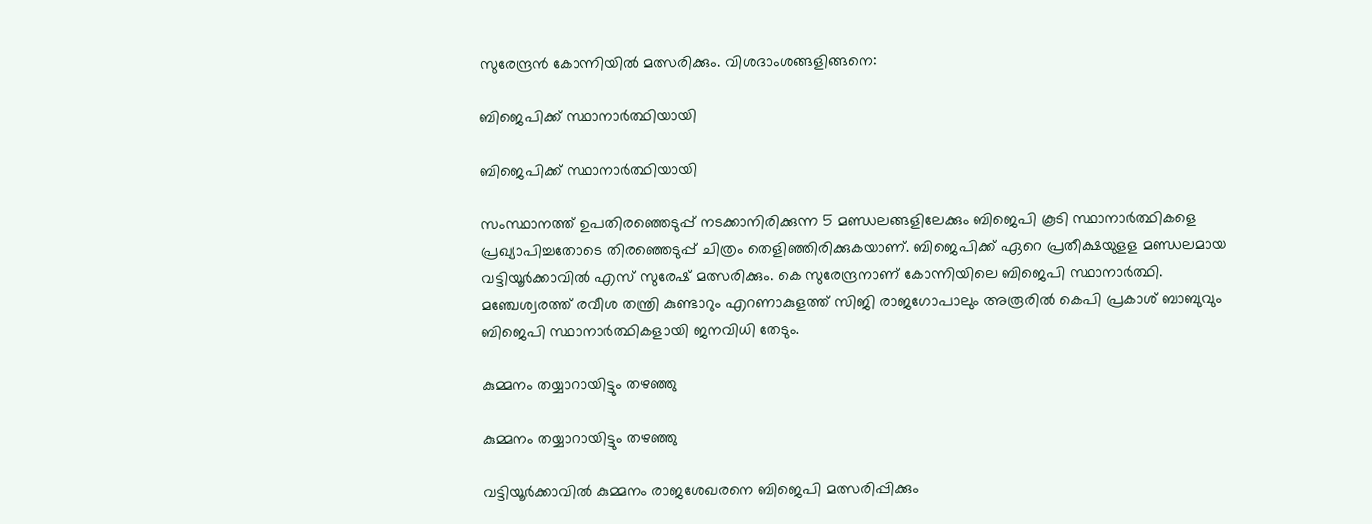സുരേന്ദ്രന്‍ കോന്നിയില്‍ മത്സരിക്കും. വിശദാംശങ്ങളിങ്ങനെ:

ബിജെപിക്ക് സ്ഥാനാർത്ഥിയായി

ബിജെപിക്ക് സ്ഥാനാർത്ഥിയായി

സംസ്ഥാനത്ത് ഉപതിരഞ്ഞെടുപ്പ് നടക്കാനിരിക്കുന്ന 5 മണ്ഡലങ്ങളിലേക്കും ബിജെപി കൂടി സ്ഥാനാര്‍ത്ഥികളെ പ്രഖ്യാപിച്ചതോടെ തിരഞ്ഞെടുപ്പ് ചിത്രം തെളിഞ്ഞിരിക്കുകയാണ്. ബിജെപിക്ക് ഏറെ പ്രതീക്ഷയുളള മണ്ഡലമായ വട്ടിയൂര്‍ക്കാവില്‍ എസ് സുരേഷ് മത്സരിക്കും. കെ സുരേന്ദ്രനാണ് കോന്നിയിലെ ബിജെപി സ്ഥാനാര്‍ത്ഥി. മഞ്ചേശ്വരത്ത് രവീശ തന്ത്രി കുണ്ടാറും എറണാകുളത്ത് സിജി രാജഗോപാലും അരൂരില്‍ കെപി പ്രകാശ് ബാബുവും ബിജെപി സ്ഥാനാര്‍ത്ഥികളായി ജനവിധി തേടും.

കുമ്മനം തയ്യാറായിട്ടും തഴഞ്ഞു

കുമ്മനം തയ്യാറായിട്ടും തഴഞ്ഞു

വട്ടിയൂര്‍ക്കാവില്‍ കുമ്മനം രാജശേഖരനെ ബിജെപി മത്സരിപ്പിക്കും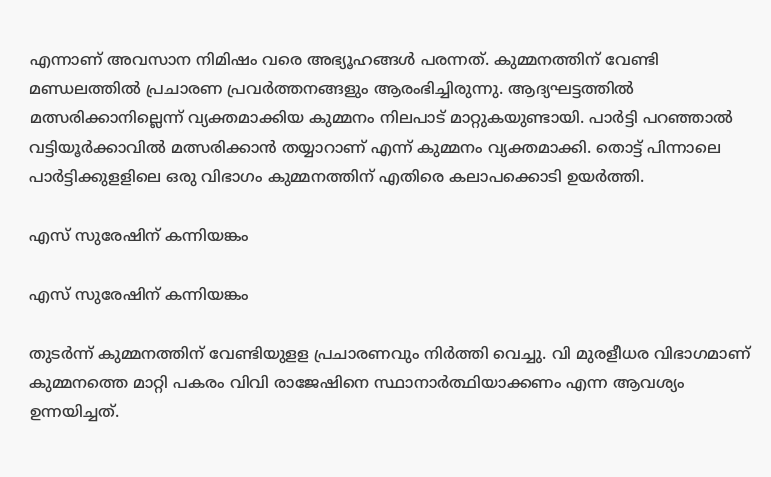എന്നാണ് അവസാന നിമിഷം വരെ അഭ്യൂഹങ്ങള്‍ പരന്നത്. കുമ്മനത്തിന് വേണ്ടി മണ്ഡലത്തില്‍ പ്രചാരണ പ്രവര്‍ത്തനങ്ങളും ആരംഭിച്ചിരുന്നു. ആദ്യഘട്ടത്തില്‍ മത്സരിക്കാനില്ലെന്ന് വ്യക്തമാക്കിയ കുമ്മനം നിലപാട് മാറ്റുകയുണ്ടായി. പാര്‍ട്ടി പറഞ്ഞാല്‍ വട്ടിയൂര്‍ക്കാവില്‍ മത്സരിക്കാന്‍ തയ്യാറാണ് എന്ന് കുമ്മനം വ്യക്തമാക്കി. തൊട്ട് പിന്നാലെ പാര്‍ട്ടിക്കുളളിലെ ഒരു വിഭാഗം കുമ്മനത്തിന് എതിരെ കലാപക്കൊടി ഉയര്‍ത്തി.

എസ് സുരേഷിന് കന്നിയങ്കം

എസ് സുരേഷിന് കന്നിയങ്കം

തുടര്‍ന്ന് കുമ്മനത്തിന് വേണ്ടിയുളള പ്രചാരണവും നിര്‍ത്തി വെച്ചു. വി മുരളീധര വിഭാഗമാണ് കുമ്മനത്തെ മാറ്റി പകരം വിവി രാജേഷിനെ സ്ഥാനാര്‍ത്ഥിയാക്കണം എന്ന ആവശ്യം ഉന്നയിച്ചത്.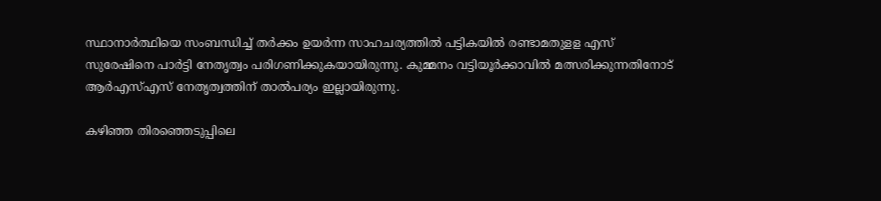സ്ഥാനാര്‍ത്ഥിയെ സംബന്ധിച്ച് തര്‍ക്കം ഉയര്‍ന്ന സാഹചര്യത്തില്‍ പട്ടികയില്‍ രണ്ടാമതുളള എസ് സുരേഷിനെ പാര്‍ട്ടി നേതൃത്വം പരിഗണിക്കുകയായിരുന്നു. കുമ്മനം വട്ടിയൂര്‍ക്കാവില്‍ മത്സരിക്കുന്നതിനോട് ആര്‍എസ്എസ് നേതൃത്വത്തിന് താല്‍പര്യം ഇല്ലായിരുന്നു.

കഴിഞ്ഞ തിരഞ്ഞെടുപ്പിലെ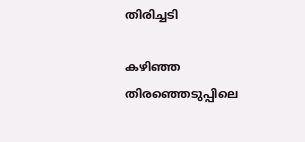തിരിച്ചടി

കഴിഞ്ഞ തിരഞ്ഞെടുപ്പിലെ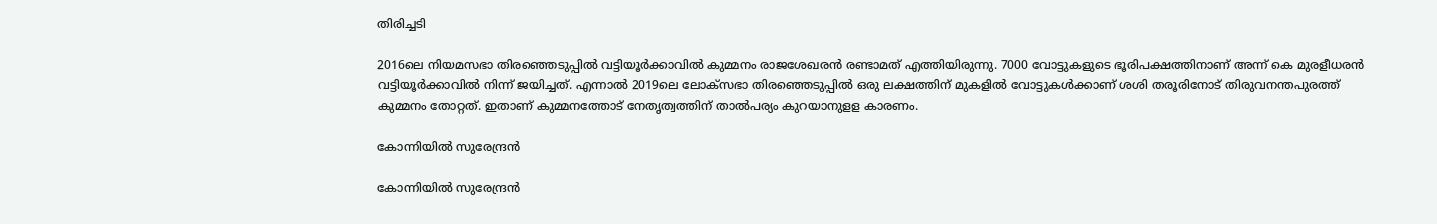തിരിച്ചടി

2016ലെ നിയമസഭാ തിരഞ്ഞെടുപ്പില്‍ വട്ടിയൂര്‍ക്കാവില്‍ കുമ്മനം രാജശേഖരന്‍ രണ്ടാമത് എത്തിയിരുന്നു. 7000 വോട്ടുകളുടെ ഭൂരിപക്ഷത്തിനാണ് അന്ന് കെ മുരളീധരന്‍ വട്ടിയൂര്‍ക്കാവില്‍ നിന്ന് ജയിച്ചത്. എന്നാല്‍ 2019ലെ ലോക്‌സഭാ തിരഞ്ഞെടുപ്പില്‍ ഒരു ലക്ഷത്തിന് മുകളില്‍ വോട്ടുകള്‍ക്കാണ് ശശി തരൂരിനോട് തിരുവനന്തപുരത്ത് കുമ്മനം തോറ്റത്. ഇതാണ് കുമ്മനത്തോട് നേതൃത്വത്തിന് താല്‍പര്യം കുറയാനുളള കാരണം.

കോന്നിയിൽ സുരേന്ദ്രൻ

കോന്നിയിൽ സുരേന്ദ്രൻ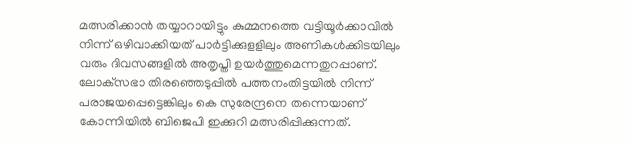മത്സരിക്കാന്‍ തയ്യാറായിട്ടും കുമ്മനത്തെ വട്ടിയൂര്‍ക്കാവില്‍ നിന്ന് ഒഴിവാക്കിയത് പാര്‍ട്ടിക്കുളളിലും അണികള്‍ക്കിടയിലും വരും ദിവസങ്ങളില്‍ അതൃപ്തി ഉയര്‍ത്തുമെന്നതുറപ്പാണ്. ലോക്‌സഭാ തിരഞ്ഞെടുപ്പില്‍ പത്തനംതിട്ടയില്‍ നിന്ന് പരാജയപ്പെട്ടെങ്കിലും കെ സുരേന്ദ്രനെ തന്നെയാണ് കോന്നിയില്‍ ബിജെപി ഇക്കുറി മത്സരിപ്പിക്കുന്നത്.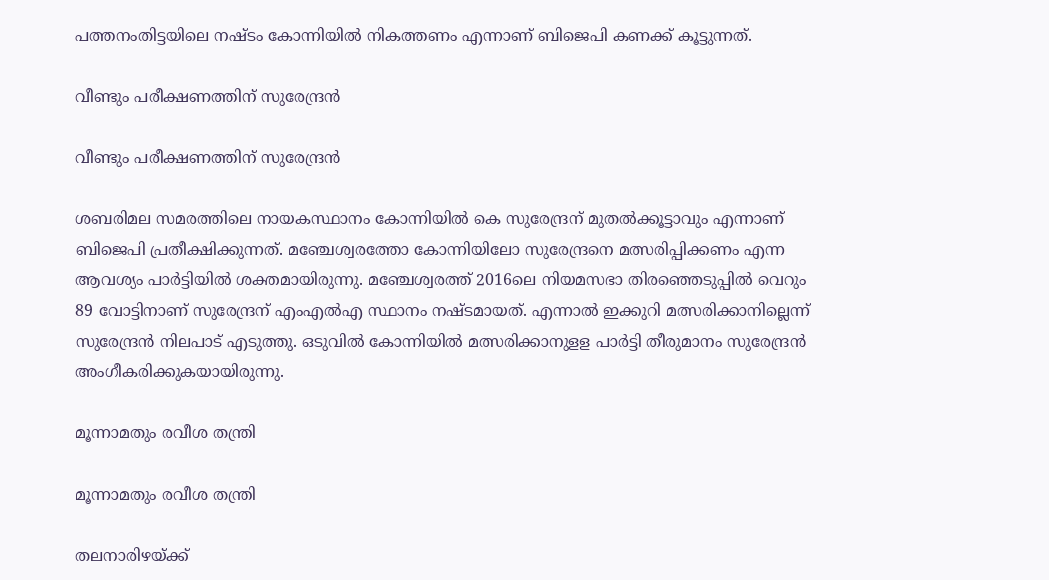പത്തനംതിട്ടയിലെ നഷ്ടം കോന്നിയില്‍ നികത്തണം എന്നാണ് ബിജെപി കണക്ക് കൂട്ടുന്നത്.

വീണ്ടും പരീക്ഷണത്തിന് സുരേന്ദ്രൻ

വീണ്ടും പരീക്ഷണത്തിന് സുരേന്ദ്രൻ

ശബരിമല സമരത്തിലെ നായകസ്ഥാനം കോന്നിയില്‍ കെ സുരേന്ദ്രന് മുതല്‍ക്കൂട്ടാവും എന്നാണ് ബിജെപി പ്രതീക്ഷിക്കുന്നത്. മഞ്ചേശ്വരത്തോ കോന്നിയിലോ സുരേന്ദ്രനെ മത്സരിപ്പിക്കണം എന്ന ആവശ്യം പാര്‍ട്ടിയില്‍ ശക്തമായിരുന്നു. മഞ്ചേശ്വരത്ത് 2016ലെ നിയമസഭാ തിരഞ്ഞെടുപ്പില്‍ വെറും 89 വോട്ടിനാണ് സുരേന്ദ്രന് എംഎല്‍എ സ്ഥാനം നഷ്ടമായത്. എന്നാല്‍ ഇക്കുറി മത്സരിക്കാനില്ലെന്ന് സുരേന്ദ്രന്‍ നിലപാട് എടുത്തു. ഒടുവില്‍ കോന്നിയില്‍ മത്സരിക്കാനുളള പാര്‍ട്ടി തീരുമാനം സുരേന്ദ്രന്‍ അംഗീകരിക്കുകയായിരുന്നു.

മൂന്നാമതും രവീശ തന്ത്രി

മൂന്നാമതും രവീശ തന്ത്രി

തലനാരിഴയ്ക്ക്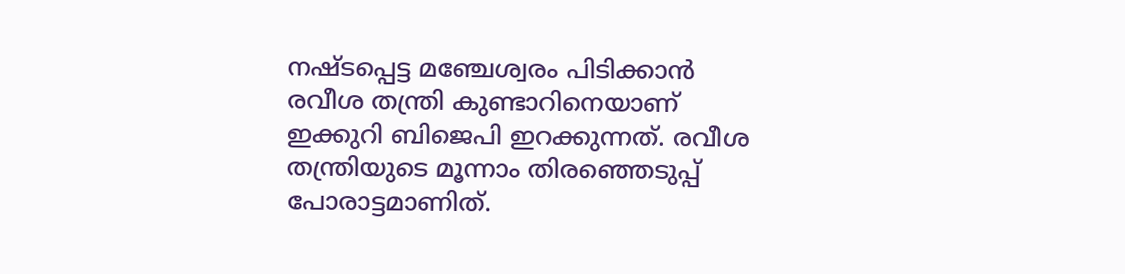നഷ്ടപ്പെട്ട മഞ്ചേശ്വരം പിടിക്കാന്‍ രവീശ തന്ത്രി കുണ്ടാറിനെയാണ് ഇക്കുറി ബിജെപി ഇറക്കുന്നത്. രവീശ തന്ത്രിയുടെ മൂന്നാം തിരഞ്ഞെടുപ്പ് പോരാട്ടമാണിത്.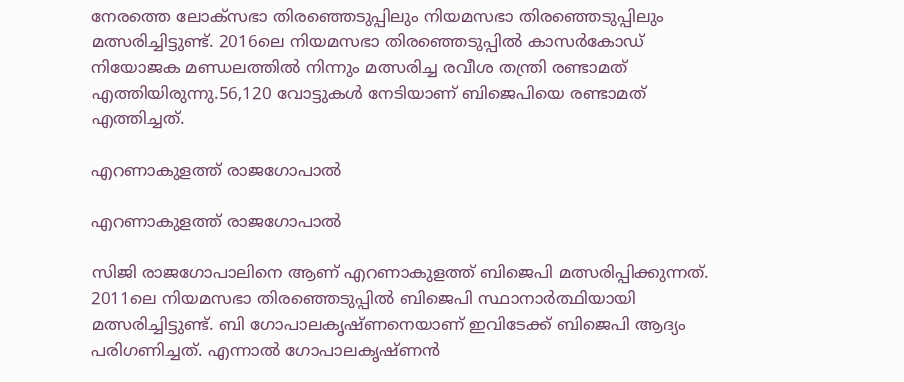നേരത്തെ ലോക്‌സഭാ തിരഞ്ഞെടുപ്പിലും നിയമസഭാ തിരഞ്ഞെടുപ്പിലും മത്സരിച്ചിട്ടുണ്ട്. 2016ലെ നിയമസഭാ തിരഞ്ഞെടുപ്പില്‍ കാസര്‍കോഡ് നിയോജക മണ്ഡലത്തില്‍ നിന്നും മത്സരിച്ച രവീശ തന്ത്രി രണ്ടാമത് എത്തിയിരുന്നു.56,120 വോട്ടുകള്‍ നേടിയാണ് ബിജെപിയെ രണ്ടാമത് എത്തിച്ചത്.

എറണാകുളത്ത് രാജഗോപാൽ

എറണാകുളത്ത് രാജഗോപാൽ

സിജി രാജഗോപാലിനെ ആണ് എറണാകുളത്ത് ബിജെപി മത്സരിപ്പിക്കുന്നത്. 2011ലെ നിയമസഭാ തിരഞ്ഞെടുപ്പില്‍ ബിജെപി സ്ഥാനാര്‍ത്ഥിയായി മത്സരിച്ചിട്ടുണ്ട്. ബി ഗോപാലകൃഷ്ണനെയാണ് ഇവിടേക്ക് ബിജെപി ആദ്യം പരിഗണിച്ചത്. എന്നാല്‍ ഗോപാലകൃഷ്ണന്‍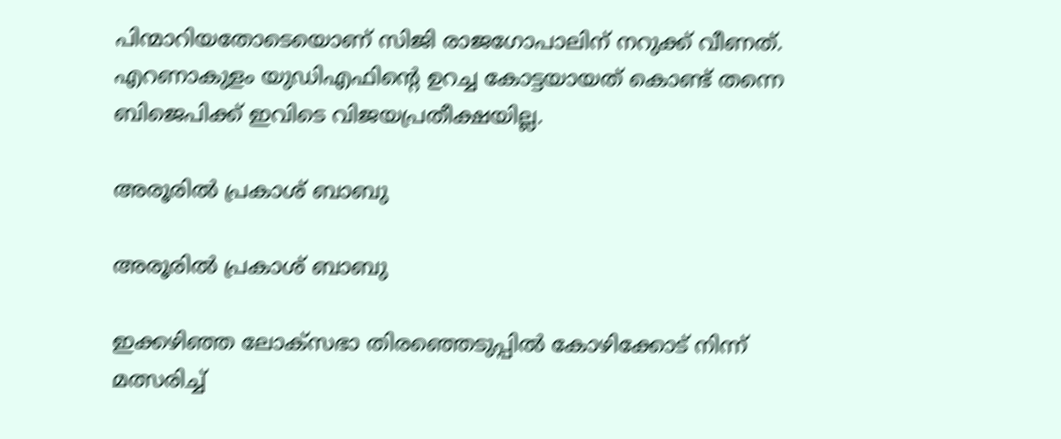പിന്മാറിയതോടെയൊണ് സിജി രാജഗോപാലിന് നറുക്ക് വീണത്. എറണാകുളം യുഡിഎഫിന്റെ ഉറച്ച കോട്ടയായത് കൊണ്ട് തന്നെ ബിജെപിക്ക് ഇവിടെ വിജയപ്രതീക്ഷയില്ല.

അരൂരിൽ പ്രകാശ് ബാബു

അരൂരിൽ പ്രകാശ് ബാബു

ഇക്കഴിഞ്ഞ ലോക്‌സഭാ തിരഞ്ഞെടുപ്പില്‍ കോഴിക്കോട് നിന്ന് മത്സരിച്ച്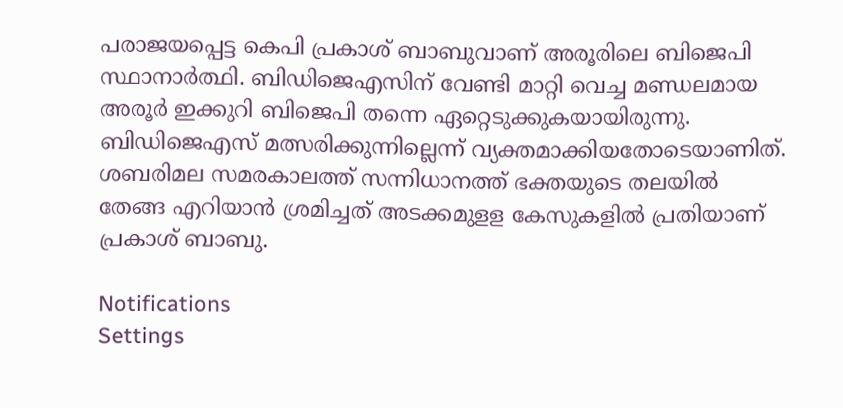പരാജയപ്പെട്ട കെപി പ്രകാശ് ബാബുവാണ് അരൂരിലെ ബിജെപി സ്ഥാനാര്‍ത്ഥി. ബിഡിജെഎസിന് വേണ്ടി മാറ്റി വെച്ച മണ്ഡലമായ അരൂര്‍ ഇക്കുറി ബിജെപി തന്നെ ഏറ്റെടുക്കുകയായിരുന്നു. ബിഡിജെഎസ് മത്സരിക്കുന്നില്ലെന്ന് വ്യക്തമാക്കിയതോടെയാണിത്. ശബരിമല സമരകാലത്ത് സന്നിധാനത്ത് ഭക്തയുടെ തലയില്‍ തേങ്ങ എറിയാന്‍ ശ്രമിച്ചത് അടക്കമുളള കേസുകളില്‍ പ്രതിയാണ് പ്രകാശ് ബാബു.

Notifications
Settings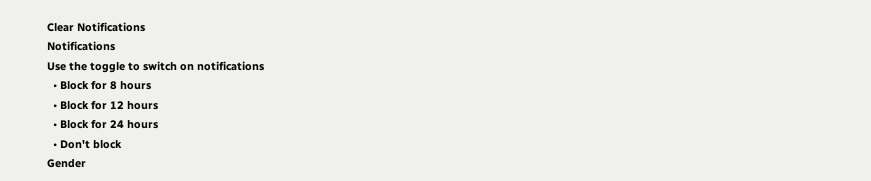Clear Notifications
Notifications
Use the toggle to switch on notifications
  • Block for 8 hours
  • Block for 12 hours
  • Block for 24 hours
  • Don't block
Gender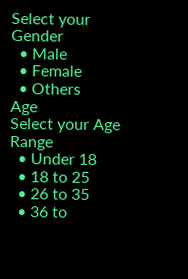Select your Gender
  • Male
  • Female
  • Others
Age
Select your Age Range
  • Under 18
  • 18 to 25
  • 26 to 35
  • 36 to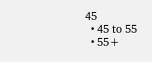45
  • 45 to 55
  • 55+